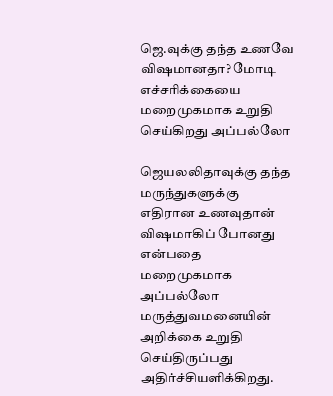ஜெ.வுக்கு தந்த உணவே விஷமானதா? மோடி எச்சரிக்கையை மறைமுகமாக உறுதி செய்கிறது அப்பல்லோ

ஜெயலலிதாவுக்கு தந்த மருந்துகளுக்கு எதிரான உணவுதான் விஷமாகிப் போனது என்பதை மறைமுகமாக அப்பல்லோ மருத்துவமனையின் அறிக்கை உறுதி செய்திருப்பது அதிர்ச்சியளிக்கிறது.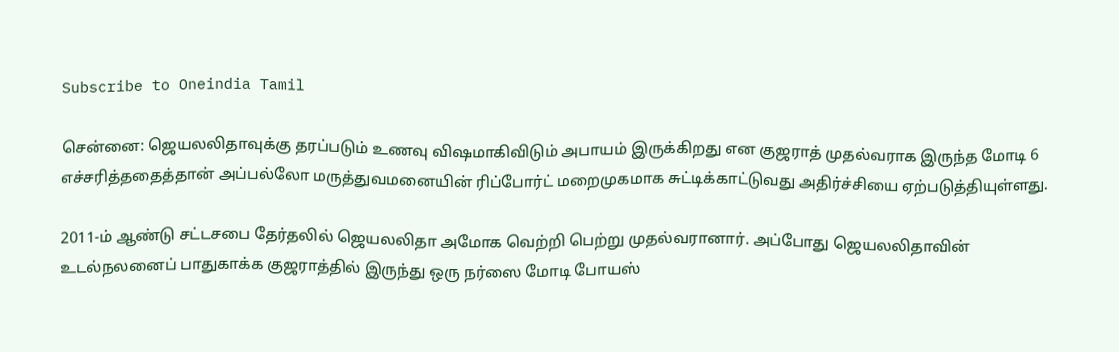Subscribe to Oneindia Tamil

சென்னை: ஜெயலலிதாவுக்கு தரப்படும் உணவு விஷமாகிவிடும் அபாயம் இருக்கிறது என குஜராத் முதல்வராக இருந்த மோடி 6 எச்சரித்ததைத்தான் அப்பல்லோ மருத்துவமனையின் ரிப்போர்ட் மறைமுகமாக சுட்டிக்காட்டுவது அதிர்ச்சியை ஏற்படுத்தியுள்ளது.

2011-ம் ஆண்டு சட்டசபை தேர்தலில் ஜெயலலிதா அமோக வெற்றி பெற்று முதல்வரானார். அப்போது ஜெயலலிதாவின் உடல்நலனைப் பாதுகாக்க குஜராத்தில் இருந்து ஒரு நர்ஸை மோடி போயஸ்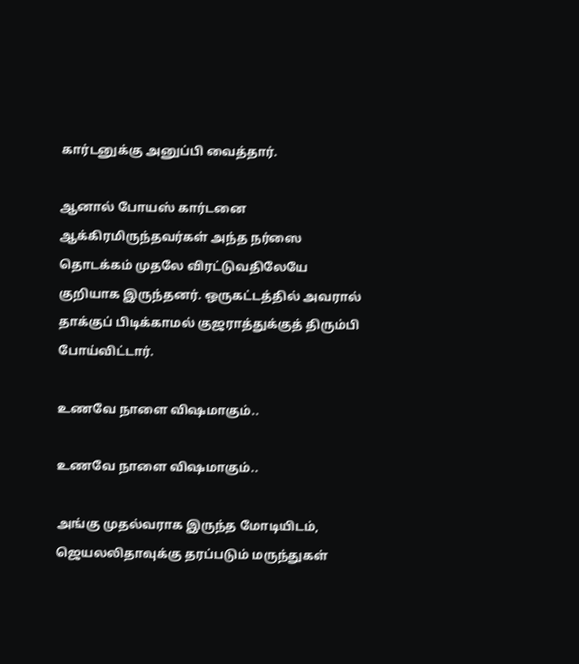கார்டனுக்கு அனுப்பி வைத்தார்.

ஆனால் போயஸ் கார்டனை ஆக்கிரமிருந்தவர்கள் அந்த நர்ஸை தொடக்கம் முதலே விரட்டுவதிலேயே குறியாக இருந்தனர். ஒருகட்டத்தில் அவரால் தாக்குப் பிடிக்காமல் குஜராத்துக்குத் திரும்பி போய்விட்டார்.

உணவே நாளை விஷமாகும்..

உணவே நாளை விஷமாகும்..

அங்கு முதல்வராக இருந்த மோடியிடம், ஜெயலலிதாவுக்கு தரப்படும் மருந்துகள்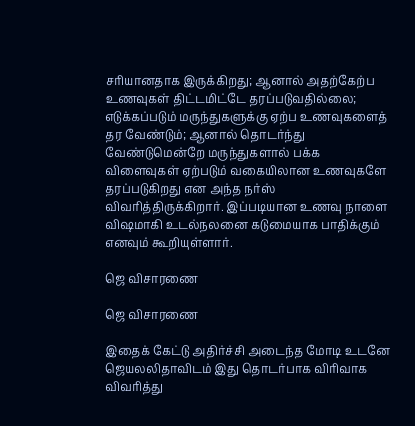சரியானதாக இருக்கிறது; ஆனால் அதற்கேற்ப உணவுகள் திட்டமிட்டே தரப்படுவதில்லை; எடுக்கப்படும் மருந்துகளுக்கு ஏற்ப உணவுகளைத் தர வேண்டும்; ஆனால் தொடர்ந்து வேண்டுமென்றே மருந்துகளால் பக்க விளைவுகள் ஏற்படும் வகையிலான உணவுகளே தரப்படுகிறது என அந்த நர்ஸ் விவரித்திருக்கிறார். இப்படியான உணவு நாளை விஷமாகி உடல்நலனை கடுமையாக பாதிக்கும் எனவும் கூறியுள்ளார்.

ஜெ விசாரணை

ஜெ விசாரணை

இதைக் கேட்டு அதிர்ச்சி அடைந்த மோடி உடனே ஜெயலலிதாவிடம் இது தொடர்பாக விரிவாக விவரித்து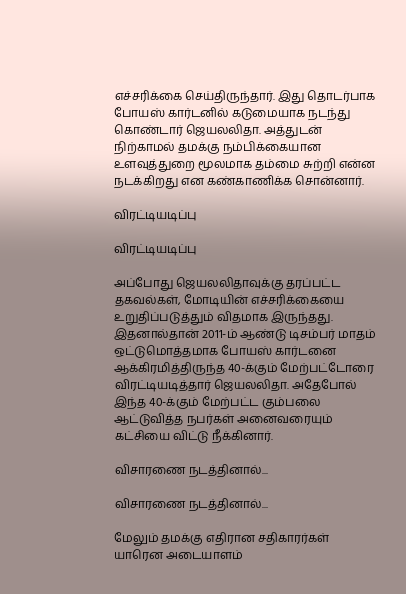எச்சரிக்கை செய்திருந்தார். இது தொடர்பாக போயஸ் கார்டனில் கடுமையாக நடந்து கொண்டார் ஜெயலலிதா. அத்துடன் நிற்காமல் தமக்கு நம்பிக்கையான உளவுத்துறை மூலமாக தம்மை சுற்றி என்ன நடக்கிறது என கண்காணிக்க சொன்னார்.

விரட்டியடிப்பு

விரட்டியடிப்பு

அப்போது ஜெயலலிதாவுக்கு தரப்பட்ட தகவல்கள், மோடியின் எச்சரிக்கையை உறுதிப்படுத்தும் விதமாக இருந்தது. இதனால்தான் 2011-ம் ஆண்டு டிசம்பர் மாதம் ஒட்டுமொத்தமாக போயஸ் கார்டனை ஆக்கிரமித்திருந்த 40-க்கும் மேற்பட்டோரை விரட்டியடித்தார் ஜெயலலிதா. அதேபோல் இந்த 40-க்கும் மேற்பட்ட கும்பலை ஆட்டுவித்த நபர்கள் அனைவரையும் கட்சியை விட்டு நீக்கினார்.

விசாரணை நடத்தினால்...

விசாரணை நடத்தினால்...

மேலும் தமக்கு எதிரான சதிகாரர்கள் யாரென அடையாளம்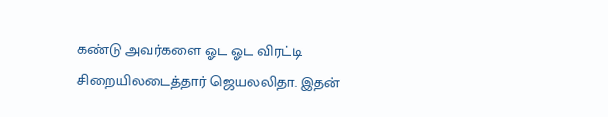கண்டு அவர்களை ஓட ஓட விரட்டி சிறையிலடைத்தார் ஜெயலலிதா. இதன்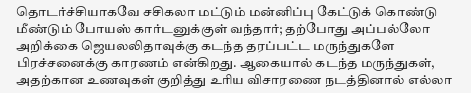தொடர்ச்சியாகவே சசிகலா மட்டும் மன்னிப்பு கேட்டுக் கொண்டு மீண்டும் போயஸ் கார்டனுக்குள் வந்தார்; தற்போது அப்பல்லோ அறிக்கை ஜெயலலிதாவுக்கு கடந்த தரப்பட்ட மருந்துகளே பிரச்சனைக்கு காரணம் என்கிறது. ஆகையால் கடந்த மருந்துகள், அதற்கான உணவுகள் குறித்து உரிய விசாரணை நடத்தினால் எல்லா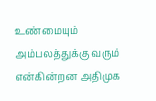உண்மையும் அம்பலத்துக்கு வரும் என்கின்றன அதிமுக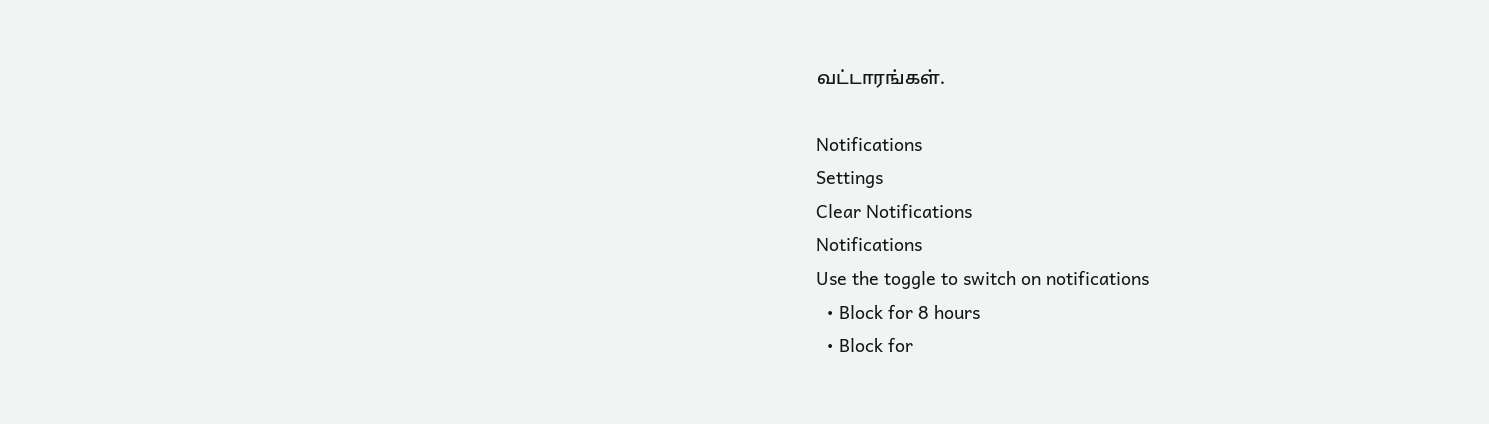வட்டாரங்கள்.

Notifications
Settings
Clear Notifications
Notifications
Use the toggle to switch on notifications
  • Block for 8 hours
  • Block for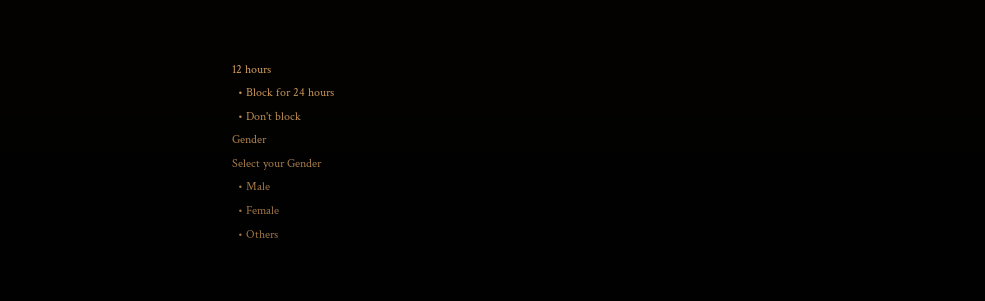12 hours
  • Block for 24 hours
  • Don't block
Gender
Select your Gender
  • Male
  • Female
  • Others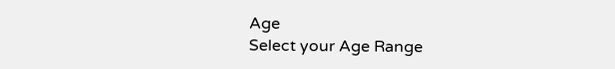Age
Select your Age Range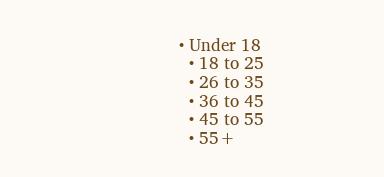• Under 18
  • 18 to 25
  • 26 to 35
  • 36 to 45
  • 45 to 55
  • 55+